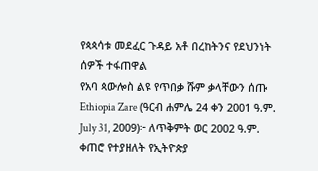የጳጳሳቱ መደፈር ጉዳይ አቶ በረከትንና የደህንነት ሰዎች ተፋጠዋል
የአባ ጳውሎስ ልዩ የጥበቃ ሹም ቃላቸውን ሰጡ
Ethiopia Zare (ዓርብ ሐምሌ 24 ቀን 2001 ዓ.ም. July 31, 2009)፦ ለጥቅምት ወር 2002 ዓ.ም. ቀጠሮ የተያዘለት የኢትዮጵያ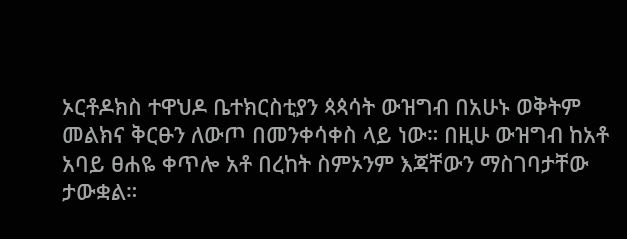ኦርቶዶክስ ተዋህዶ ቤተክርስቲያን ጳጳሳት ውዝግብ በአሁኑ ወቅትም መልክና ቅርፁን ለውጦ በመንቀሳቀስ ላይ ነው። በዚሁ ውዝግብ ከአቶ አባይ ፀሐዬ ቀጥሎ አቶ በረከት ስምኦንም እጃቸውን ማስገባታቸው ታውቋል።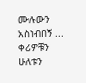ሙሉውን አስነብበኝ ...
ቀሪዎቹን ሁለቱን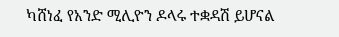ካሸነፈ የአንድ ሚሊዮን ዶላሩ ተቋዳሽ ይሆናል